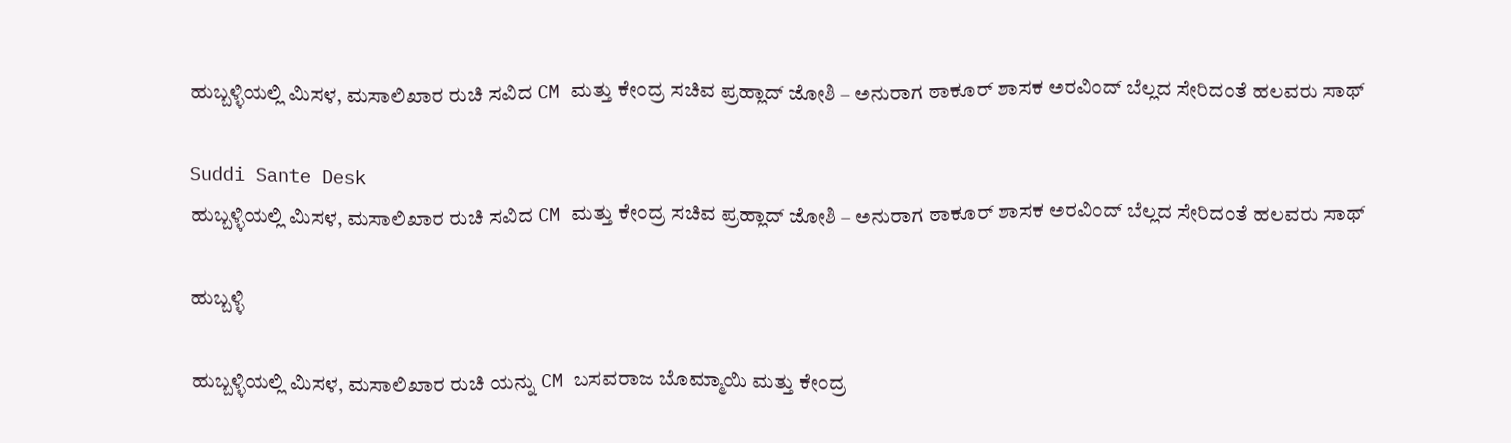ಹುಬ್ಬಳ್ಳಿಯಲ್ಲಿ ಮಿಸಳ, ಮಸಾಲಿಖಾರ ರುಚಿ ಸವಿದ CM ಮತ್ತು ಕೇಂದ್ರ ಸಚಿವ ಪ್ರಹ್ಲಾದ್ ಜೋಶಿ – ಅನುರಾಗ ಠಾಕೂರ್ ಶಾಸಕ ಅರವಿಂದ್ ಬೆಲ್ಲದ ಸೇರಿದಂತೆ ಹಲವರು ಸಾಥ್

Suddi Sante Desk
ಹುಬ್ಬಳ್ಳಿಯಲ್ಲಿ ಮಿಸಳ, ಮಸಾಲಿಖಾರ ರುಚಿ ಸವಿದ CM ಮತ್ತು ಕೇಂದ್ರ ಸಚಿವ ಪ್ರಹ್ಲಾದ್ ಜೋಶಿ – ಅನುರಾಗ ಠಾಕೂರ್ ಶಾಸಕ ಅರವಿಂದ್ ಬೆಲ್ಲದ ಸೇರಿದಂತೆ ಹಲವರು ಸಾಥ್

ಹುಬ್ಬಳ್ಳಿ

ಹುಬ್ಬಳ್ಳಿಯಲ್ಲಿ ಮಿಸಳ, ಮಸಾಲಿಖಾರ ರುಚಿ ಯನ್ನು CM ಬಸವರಾಜ ಬೊಮ್ಮಾಯಿ ಮತ್ತು ಕೇಂದ್ರ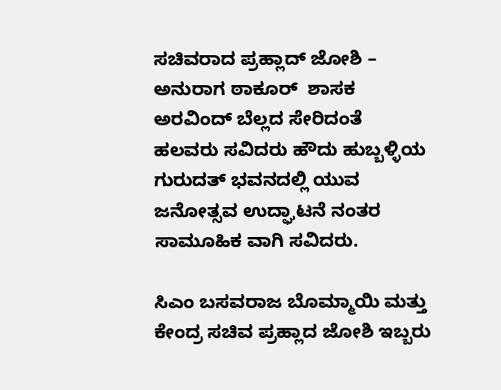ಸಚಿವರಾದ ಪ್ರಹ್ಲಾದ್ ಜೋಶಿ – ಅನುರಾಗ ಠಾಕೂರ್  ಶಾಸಕ ಅರವಿಂದ್ ಬೆಲ್ಲದ ಸೇರಿದಂತೆ ಹಲವರು ಸವಿದರು ಹೌದು ಹುಬ್ಬಳ್ಳಿಯ ಗುರುದತ್ ಭವನದಲ್ಲಿ ಯುವ ಜನೋತ್ಸವ ಉದ್ಘಾಟನೆ ನಂತರ ಸಾಮೂಹಿಕ ವಾಗಿ ಸವಿದರು.

ಸಿಎಂ ಬಸವರಾಜ ಬೊಮ್ಮಾಯಿ ಮತ್ತು ಕೇಂದ್ರ ಸಚಿವ ಪ್ರಹ್ಲಾದ ಜೋಶಿ ಇಬ್ಬರು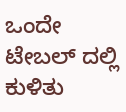ಒಂದೇ ಟೇಬಲ್ ದಲ್ಲಿ ಕುಳಿತು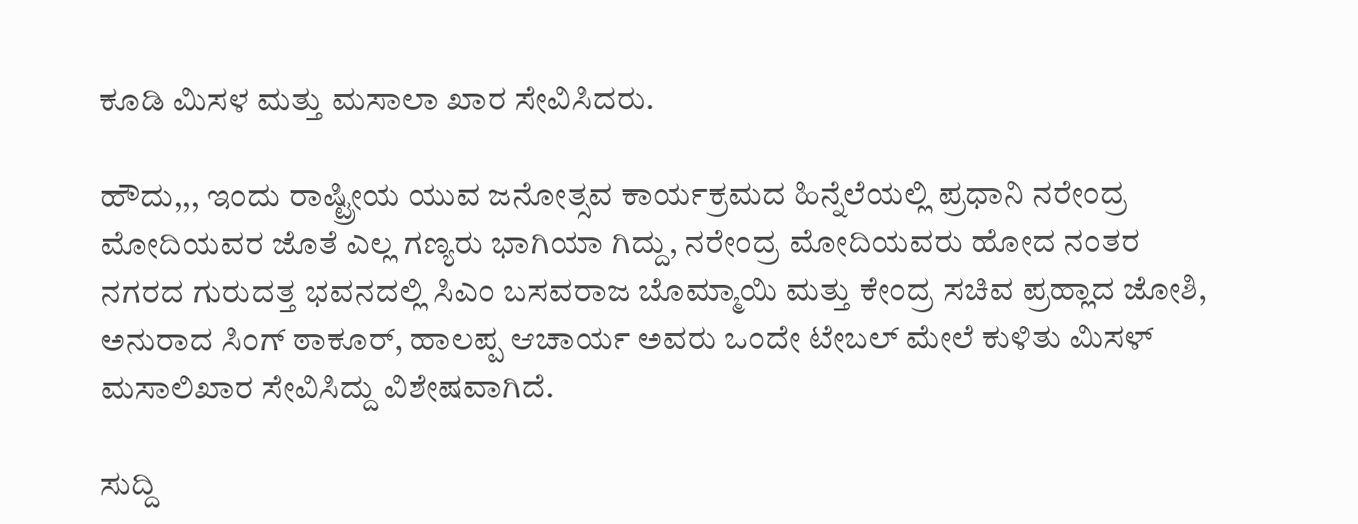ಕೂಡಿ ಮಿಸಳ ಮತ್ತು ಮಸಾಲಾ ಖಾರ ಸೇವಿಸಿದರು.

ಹೌದು,,, ಇಂದು ರಾಷ್ಟ್ರೀಯ ಯುವ ಜನೋತ್ಸವ ಕಾರ್ಯಕ್ರಮದ ಹಿನ್ನೆಲೆಯಲ್ಲಿ ಪ್ರಧಾನಿ ನರೇಂದ್ರ ಮೋದಿಯವರ ಜೊತೆ ಎಲ್ಲ ಗಣ್ಯರು ಭಾಗಿಯಾ ಗಿದ್ದು, ನರೇಂದ್ರ ಮೋದಿಯವರು ಹೋದ ನಂತರ ನಗರದ ಗುರುದತ್ತ ಭವನದಲ್ಲಿ ಸಿಎಂ ಬಸವರಾಜ ಬೊಮ್ಮಾಯಿ ಮತ್ತು ಕೇಂದ್ರ ಸಚಿವ ಪ್ರಹ್ಲಾದ ಜೋಶಿ, ಅನುರಾದ ಸಿಂಗ್ ಠಾಕೂರ್, ಹಾಲಪ್ಪ ಆಚಾರ್ಯ ಅವರು ಒಂದೇ ಟೇಬಲ್‌ ಮೇಲೆ ಕುಳಿತು ಮಿಸಳ್ ಮಸಾಲಿಖಾರ ಸೇವಿಸಿದ್ದು ವಿಶೇಷವಾಗಿದೆ.

ಸುದ್ದಿ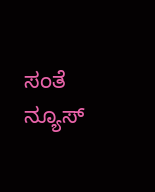ಸಂತೆ ನ್ಯೂಸ್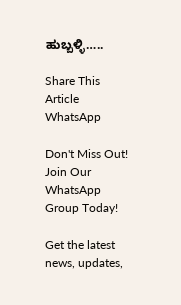ಹುಬ್ಬಳ್ಳಿ…..

Share This Article
WhatsApp

Don't Miss Out! Join Our WhatsApp Group Today!

Get the latest news, updates,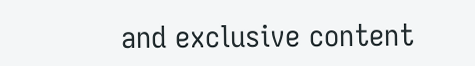and exclusive content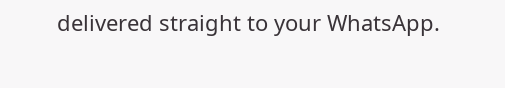delivered straight to your WhatsApp.